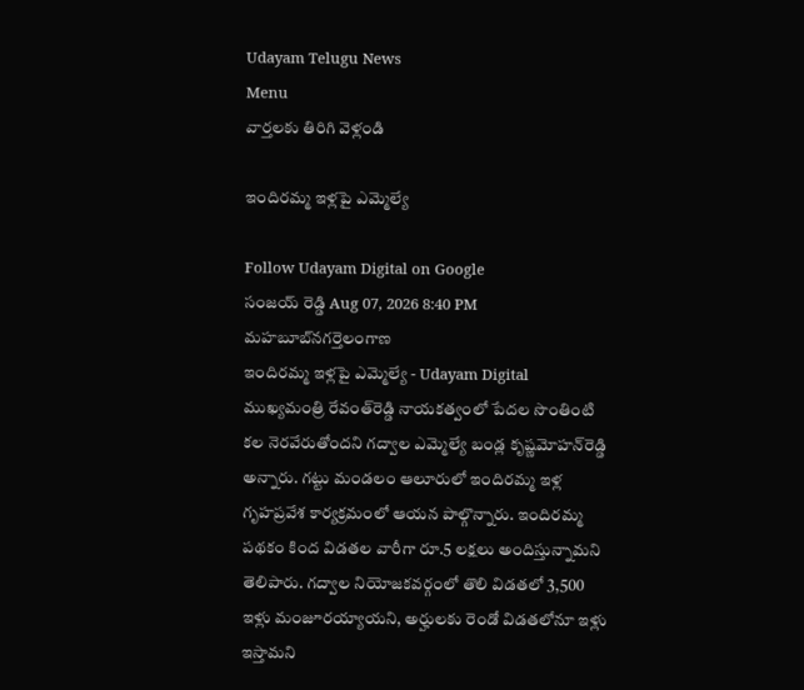Udayam Telugu News
Menu
వార్తలకు తిరిగి వెళ్లండి

ఇందిరమ్మ ఇళ్లపై ఎమ్మెల్యే

Follow Udayam Digital on Google
సంజయ్ రెడ్డి Aug 07, 2026 8:40 PM మహబూబ్‌నగర్తెలంగాణ
ఇందిరమ్మ ఇళ్లపై ఎమ్మెల్యే - Udayam Digital
ముఖ్యమంత్రి రేవంత్‌రెడ్డి నాయకత్వంలో పేదల సొంతింటి కల నెరవేరుతోందని గద్వాల ఎమ్మెల్యే బండ్ల కృష్ణమోహన్‌రెడ్డి అన్నారు. గట్టు మండలం ఆలూరులో ఇందిరమ్మ ఇళ్ల గృహప్రవేశ కార్యక్రమంలో ఆయన పాల్గొన్నారు. ఇందిరమ్మ పథకం కింద విడతల వారీగా రూ.5 లక్షలు అందిస్తున్నామని తెలిపారు. గద్వాల నియోజకవర్గంలో తొలి విడతలో 3,500 ఇళ్లు మంజూరయ్యాయని, అర్హులకు రెండో విడతలోనూ ఇళ్లు ఇస్తామని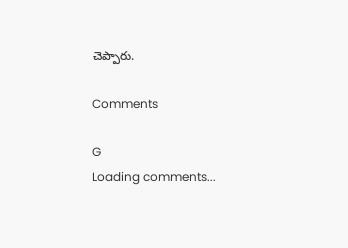చెప్పారు.

Comments

G
Loading comments...